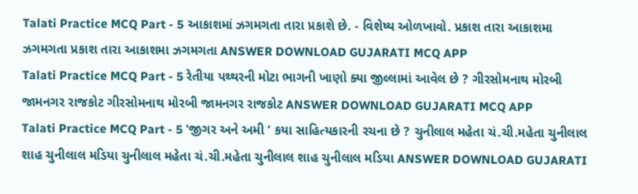Talati Practice MCQ Part - 5 આકાશમાં ઝગમગતા તારા પ્રકાશે છે. - વિશેષ્ય ઓળખાવો. પ્રકાશ તારા આકાશમા ઝગમગતા પ્રકાશ તારા આકાશમા ઝગમગતા ANSWER DOWNLOAD GUJARATI MCQ APP
Talati Practice MCQ Part - 5 રેતીયા પથ્થરની મોટા ભાગની ખાણો ક્યા જીલ્લામાં આવેલ છે ? ગીરસોમનાથ મોરબી જામનગર રાજકોટ ગીરસોમનાથ મોરબી જામનગર રાજકોટ ANSWER DOWNLOAD GUJARATI MCQ APP
Talati Practice MCQ Part - 5 'જીગર અને અમી ’ કયા સાહિત્યકારની રચના છે ? ચુનીલાલ મહેતા ચં.ચી.મહેતા ચુનીલાલ શાહ ચુનીલાલ મડિયા ચુનીલાલ મહેતા ચં.ચી.મહેતા ચુનીલાલ શાહ ચુનીલાલ મડિયા ANSWER DOWNLOAD GUJARATI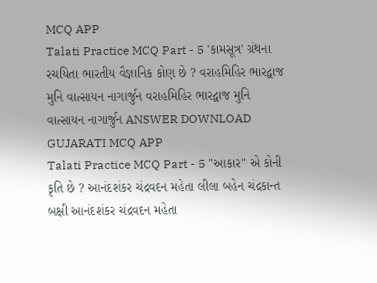MCQ APP
Talati Practice MCQ Part - 5 'કામસૂત્ર' ગ્રંથના રચયિતા ભારતીય વૈજ્ઞાનિક કોણ છે ? વરાહમિહિર ભારદ્વાજ મુનિ વાત્સાયન નાગાર્જુન વરાહમિહિર ભારદ્વાજ મુનિ વાત્સાયન નાગાર્જુન ANSWER DOWNLOAD GUJARATI MCQ APP
Talati Practice MCQ Part - 5 "આકાર" એ કોની કૃતિ છે ? આનંદશંકર ચંદ્રવદન મહેતા લીલા બહેન ચંદ્રકાન્ત બક્ષી આનંદશંકર ચંદ્રવદન મહેતા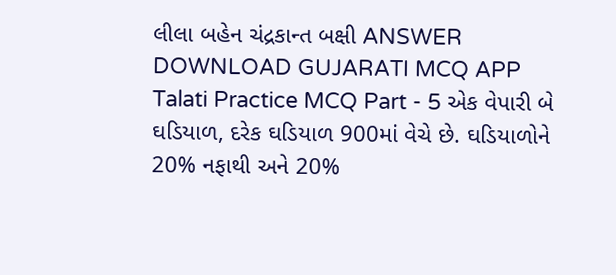લીલા બહેન ચંદ્રકાન્ત બક્ષી ANSWER DOWNLOAD GUJARATI MCQ APP
Talati Practice MCQ Part - 5 એક વેપારી બે ઘડિયાળ, દરેક ઘડિયાળ 900માં વેચે છે. ઘડિયાળોને 20% નફાથી અને 20%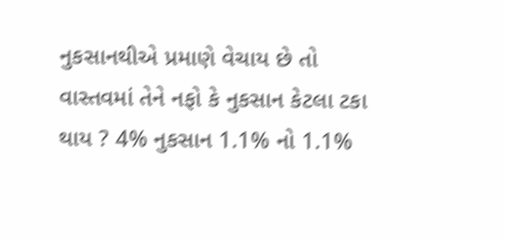નુકસાનથીએ પ્રમાણે વેચાય છે તો વાસ્તવમાં તેને નફો કે નુકસાન કેટલા ટકા થાય ? 4% નુકસાન 1.1% નો 1.1%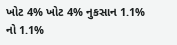ખોટ 4% ખોટ 4% નુકસાન 1.1% નો 1.1%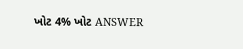ખોટ 4% ખોટ ANSWER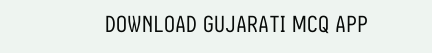DOWNLOAD GUJARATI MCQ APP